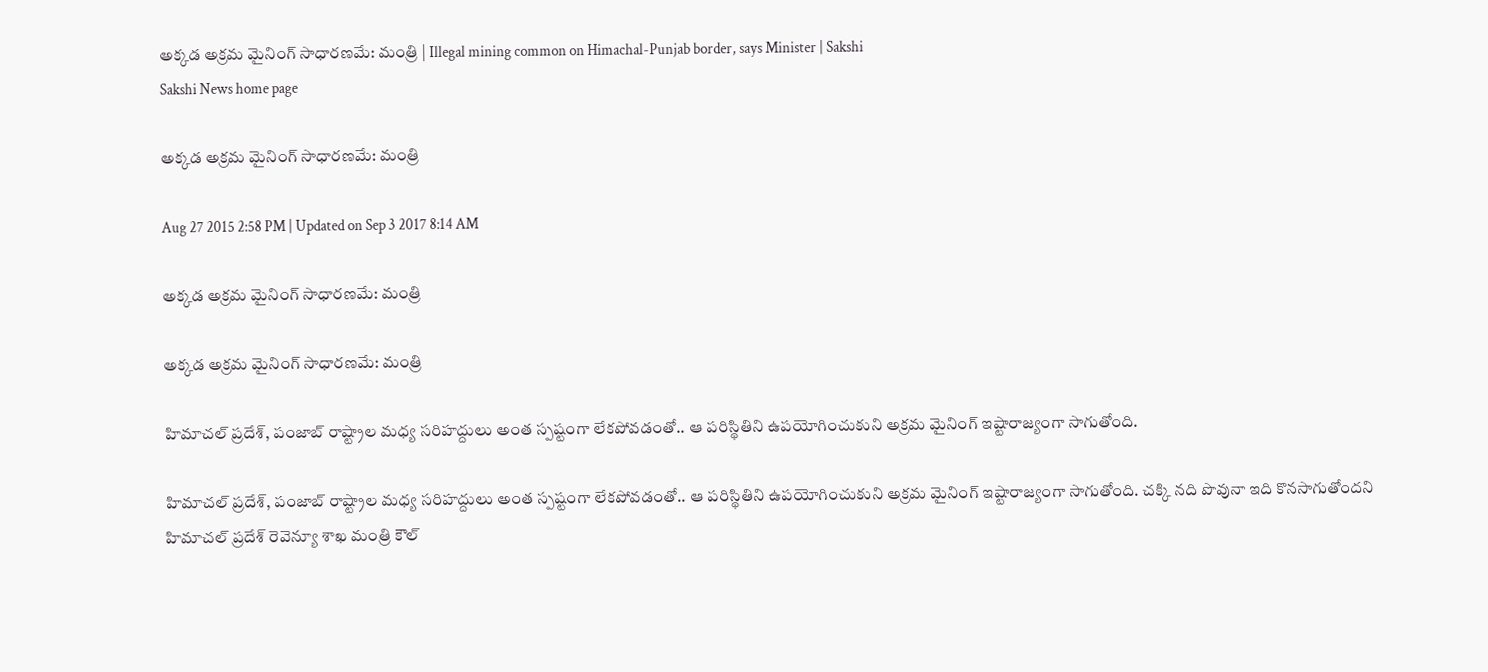అక్కడ అక్రమ మైనింగ్ సాధారణమే: మంత్రి | Illegal mining common on Himachal-Punjab border, says Minister | Sakshi
Sakshi News home page

అక్కడ అక్రమ మైనింగ్ సాధారణమే: మంత్రి

Aug 27 2015 2:58 PM | Updated on Sep 3 2017 8:14 AM

అక్కడ అక్రమ మైనింగ్ సాధారణమే: మంత్రి

అక్కడ అక్రమ మైనింగ్ సాధారణమే: మంత్రి

హిమాచల్ ప్రదేశ్, పంజాబ్ రాష్ట్రాల మధ్య సరిహద్దులు అంత స్పష్టంగా లేకపోవడంతో.. ఆ పరిస్థితిని ఉపయోగించుకుని అక్రమ మైనింగ్ ఇష్టారాజ్యంగా సాగుతోంది.

హిమాచల్ ప్రదేశ్, పంజాబ్ రాష్ట్రాల మధ్య సరిహద్దులు అంత స్పష్టంగా లేకపోవడంతో.. ఆ పరిస్థితిని ఉపయోగించుకుని అక్రమ మైనింగ్ ఇష్టారాజ్యంగా సాగుతోంది. చక్కి నది పొవునా ఇది కొనసాగుతోందని హిమాచల్ ప్రదేశ్ రెవెన్యూ శాఖ మంత్రి కౌల్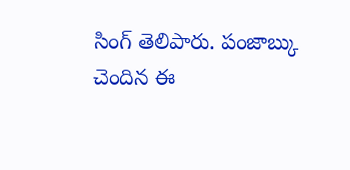సింగ్ తెలిపారు. పంజాబ్కు చెందిన ఈ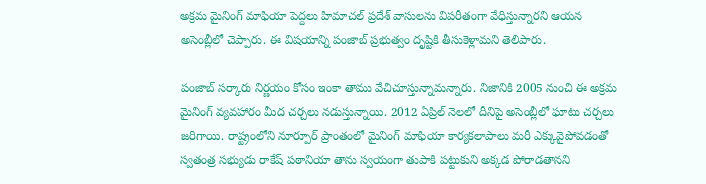అక్రమ మైనింగ్ మాఫియా పెద్దలు హిమాచల్ ప్రదేశ్ వాసులను విపరీతంగా వేధిస్తున్నారని ఆయన అసెంబ్లీలో చెప్పారు. ఈ విషయాన్ని పంజాబ్ ప్రభుత్వం దృష్టికి తీసుకెళ్లామని తెలిపారు.

పంజాబ్ సర్కారు నిర్ణయం కోసం ఇంకా తాము వేచిచూస్తున్నామన్నారు. నిజానికి 2005 నుంచి ఈ అక్రమ మైనింగ్ వ్యవహారం మీద చర్చలు నడుస్తున్నాయి. 2012 ఏప్రిల్ నెలలో దీనిపై అసెంబ్లీలో ఘాటు చర్చలు జరిగాయి. రాష్ట్రంలోని నూర్పూర్ ప్రాంతంలో మైనింగ్ మాఫియా కార్యకలాపాలు మరీ ఎక్కువైపోవడంతో స్వతంత్ర సభ్యుడు రాకేష్ పఠానియా తాను స్వయంగా తుపాకి పట్టుకుని అక్కడ పోరాడతానని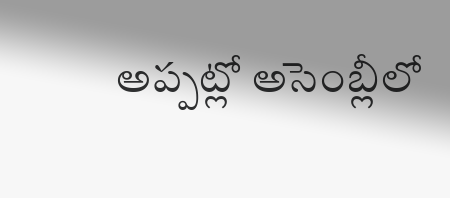అప్పట్లో అసెంబ్లీలో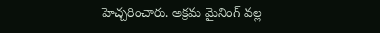హెచ్చరించారు. అక్రమ మైనింగ్ వల్ల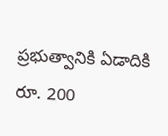ప్రభుత్వానికి ఏడాదికి రూ. 200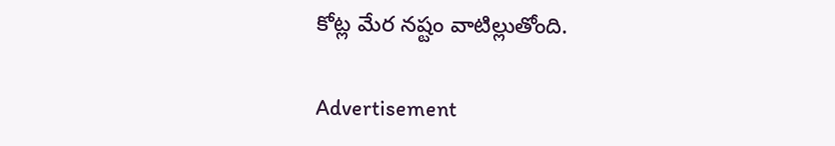కోట్ల మేర నష్టం వాటిల్లుతోంది.

Advertisement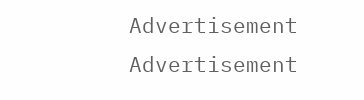Advertisement
Advertisement